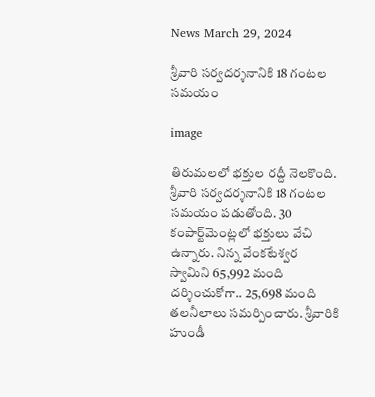News March 29, 2024

శ్రీవారి సర్వదర్శనానికి 18 గంటల సమయం

image

తిరుమలలో భక్తుల రద్దీ నెలకొంది. శ్రీవారి సర్వదర్శనానికి 18 గంటల సమయం పడుతోంది. 30 కంపార్ట్‌మెంట్లలో భక్తులు వేచి ఉన్నారు. నిన్న వేంకటేశ్వర స్వామిని 65,992 మంది దర్శించుకోగా.. 25,698 మంది తలనీలాలు సమర్పించారు. శ్రీవారికి హుండీ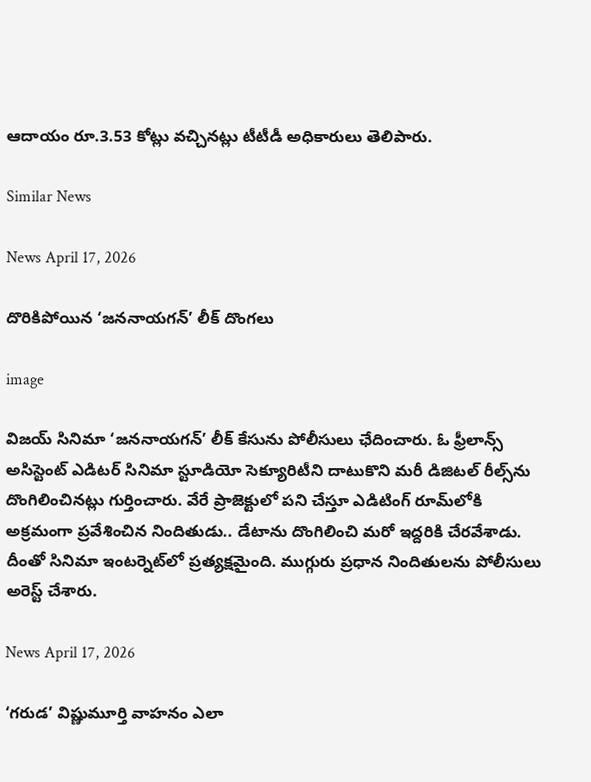ఆదాయం రూ.3.53 కోట్లు వచ్చినట్లు టీటీడీ అధికారులు తెలిపారు.

Similar News

News April 17, 2026

దొరికిపోయిన ‘జననాయగన్’ లీక్ దొంగలు

image

విజయ్ సినిమా ‘జననాయగన్’ లీక్ కేసును పోలీసులు ఛేదించారు. ఓ ఫ్రీలాన్స్ అసిస్టెంట్ ఎడిటర్ సినిమా స్టూడియో సెక్యూరిటీని దాటుకొని మరీ డిజిటల్ రీల్స్‌ను దొంగిలించినట్లు గుర్తించారు. వేరే ప్రాజెక్టులో పని చేస్తూ ఎడిటింగ్ రూమ్‌లోకి అక్రమంగా ప్రవేశించిన నిందితుడు.. డేటాను దొంగిలించి మరో ఇద్దరికి చేరవేశాడు. దీంతో సినిమా ఇంటర్నెట్‌లో ప్రత్యక్షమైంది. ముగ్గురు ప్రధాన నిందితులను పోలీసులు అరెస్ట్ చేశారు.

News April 17, 2026

‘గరుడ’ విష్ణుమూర్తి వాహనం ఎలా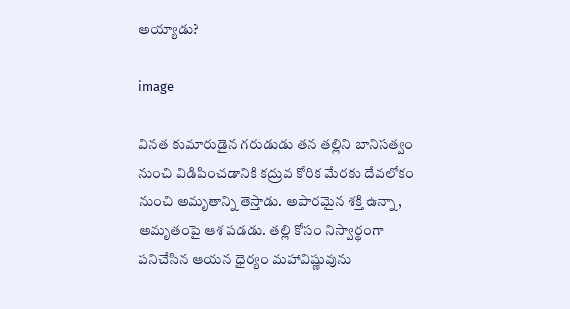అయ్యాడు?

image

వినత కుమారుడైన గరుడుడు తన తల్లిని బానిసత్వం నుంచి విడిపించడానికి కద్రువ కోరిక మేరకు దేవలోకం నుంచి అమృతాన్ని తెస్తాడు. అపారమైన శక్తి ఉన్నా, అమృతంపై ఆశ పడడు. తల్లి కోసం నిస్వార్థంగా పనిచేసిన ఆయన ధైర్యం మహావిష్ణువును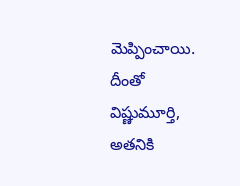మెప్పించాయి. దీంతో విష్ణుమూర్తి, అతనికి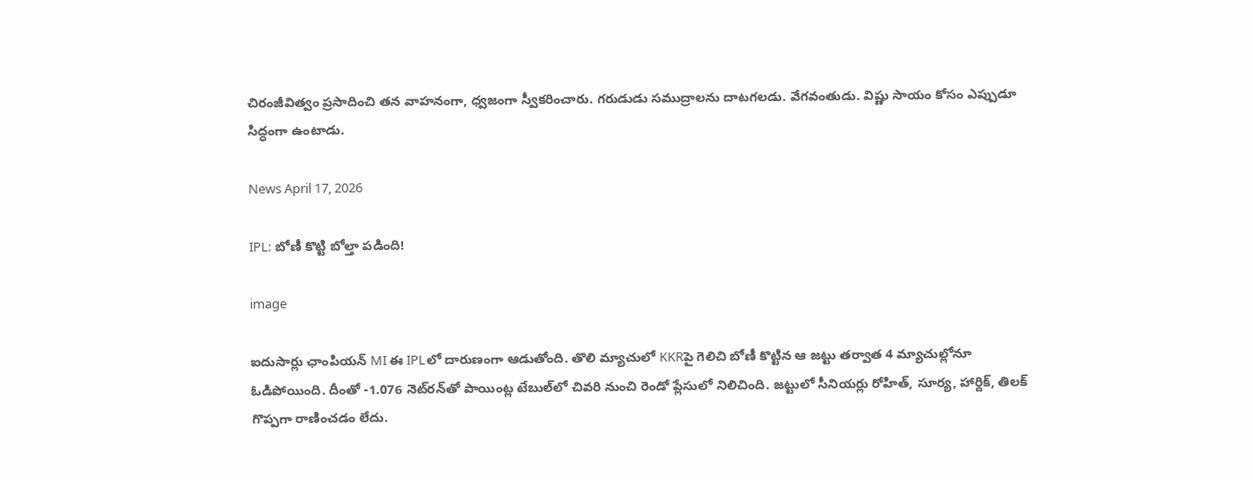చిరంజీవిత్వం ప్రసాదించి తన వాహనంగా, ధ్వజంగా స్వీకరించారు. గరుడుడు సముద్రాలను దాటగలడు. వేగవంతుడు. విష్ణు సాయం కోసం ఎప్పుడూ సిద్ధంగా ఉంటాడు.

News April 17, 2026

IPL: బోణీ కొట్టి బోల్తా పడింది!

image

ఐదుసార్లు ఛాంపియన్ MI ఈ IPLలో దారుణంగా ఆడుతోంది. తొలి మ్యాచులో KKRపై గెలిచి బోణీ కొట్టిన ఆ జట్టు తర్వాత 4 మ్యాచుల్లోనూ ఓడిపోయింది. దీంతో -1.076 నెట్‌రన్‌తో పాయింట్ల టేబుల్‌లో చివరి నుంచి రెండో ప్లేసులో నిలిచింది. జట్టులో సీనియర్లు రోహిత్, సూర్య, హార్దిక్, తిలక్ గొప్పగా రాణించడం లేదు.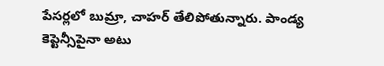పేసర్లలో బుమ్రా, చాహర్ తేలిపోతున్నారు. పాండ్య కెప్టెన్సీపైనా అటు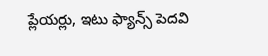ప్లేయర్లు, ఇటు ఫ్యాన్స్ పెదవి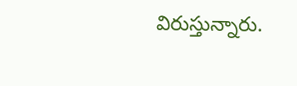విరుస్తున్నారు.